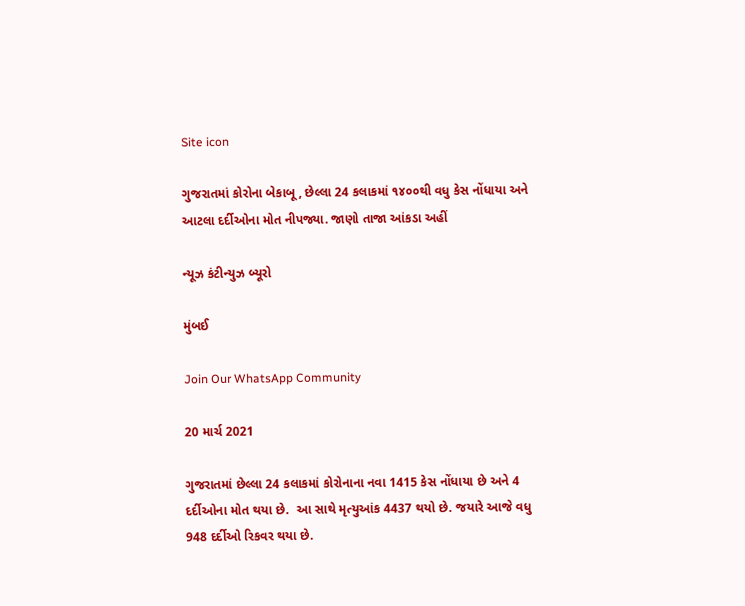Site icon

ગુજરાતમાં કોરોના બેકાબૂ, છેલ્લા 24 કલાકમાં ૧૪૦૦થી વધુ કેસ નોંધાયા અને આટલા દર્દીઓના મોત નીપજ્યા. જાણો તાજા આંકડા અહીં

ન્યૂઝ કંટીન્યુઝ બ્યૂરો

મુંબઈ

Join Our WhatsApp Community

20 માર્ચ 2021

ગુજરાતમાં છેલ્લા 24 કલાકમાં કોરોનાના નવા 1415 કેસ નોંધાયા છે અને 4 દર્દીઓના મોત થયા છે.  આ સાથે મૃત્યુઆંક 4437 થયો છે. જયારે આજે વધુ 948 દર્દીઓ રિકવર થયા છે.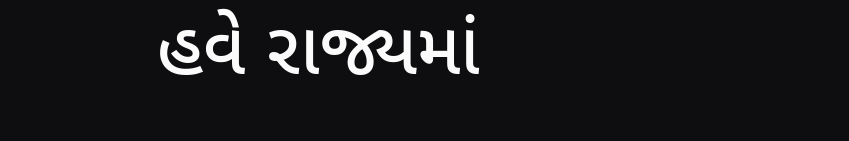હવે રાજ્યમાં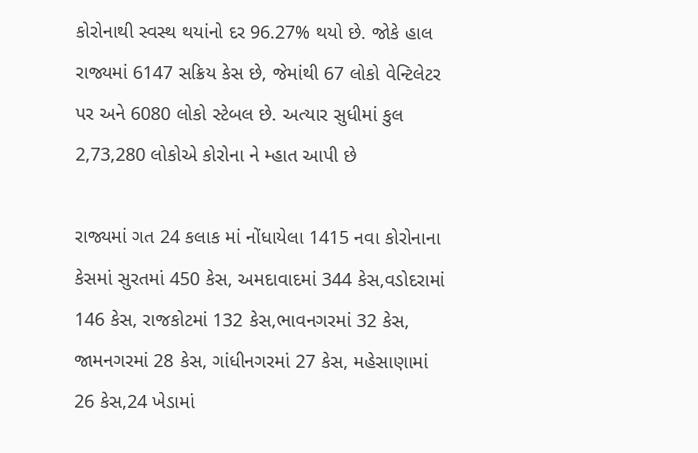કોરોનાથી સ્વસ્થ થયાંનો દર 96.27% થયો છે. જોકે હાલ રાજ્યમાં 6147 સક્રિય કેસ છે, જેમાંથી 67 લોકો વેન્ટિલેટર પર અને 6080 લોકો સ્ટેબલ છે. અત્યાર સુધીમાં કુલ 2,73,280 લોકોએ કોરોના ને મ્હાત આપી છે

રાજ્યમાં ગત 24 કલાક માં નોંધાયેલા 1415 નવા કોરોનાના કેસમાં સુરતમાં 450 કેસ, અમદાવાદમાં 344 કેસ,વડોદરામાં 146 કેસ, રાજકોટમાં 132 કેસ,ભાવનગરમાં 32 કેસ, જામનગરમાં 28 કેસ, ગાંધીનગરમાં 27 કેસ, મહેસાણામાં 26 કેસ,24 ખેડામાં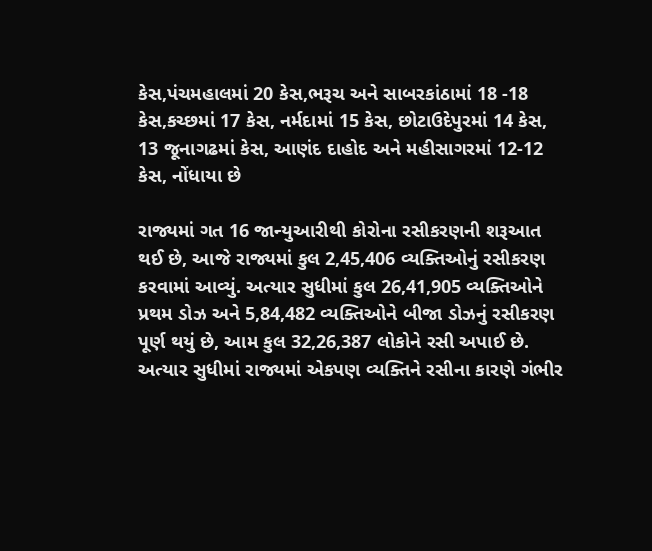કેસ,પંચમહાલમાં 20 કેસ,ભરૂચ અને સાબરકાંઠામાં 18 -18 કેસ,કચ્છમાં 17 કેસ, નર્મદામાં 15 કેસ, છોટાઉદેપુરમાં 14 કેસ, 13 જૂનાગઢમાં કેસ, આણંદ દાહોદ અને મહીસાગરમાં 12-12 કેસ, નોંધાયા છે

રાજ્યમાં ગત 16 જાન્યુઆરીથી કોરોના રસીકરણની શરૂઆત થઈ છે, આજે રાજ્યમાં કુલ 2,45,406 વ્યક્તિઓનું રસીકરણ કરવામાં આવ્યું. અત્યાર સુધીમાં કુલ 26,41,905 વ્યક્તિઓને પ્રથમ ડોઝ અને 5,84,482 વ્યક્તિઓને બીજા ડોઝનું રસીકરણ પૂર્ણ થયું છે, આમ કુલ 32,26,387 લોકોને રસી અપાઈ છે. અત્યાર સુધીમાં રાજ્યમાં એકપણ વ્યક્તિને રસીના કારણે ગંભીર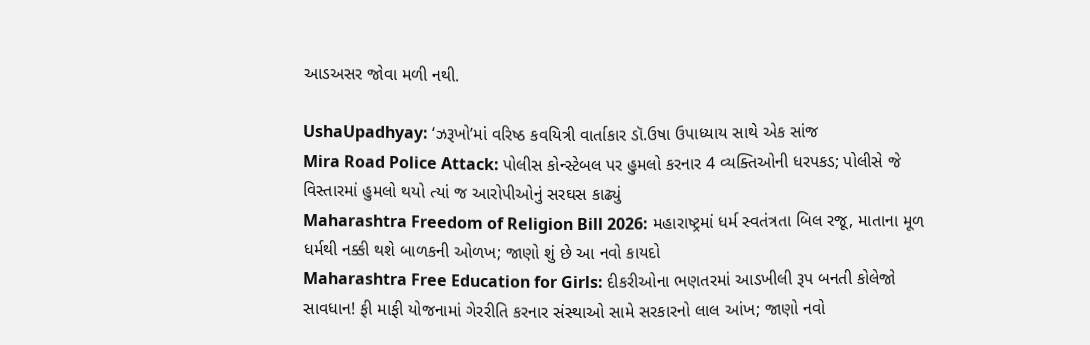આડઅસર જોવા મળી નથી.

UshaUpadhyay: ‘ઝરૂખો’માં વરિષ્ઠ કવયિત્રી વાર્તાકાર ડૉ.ઉષા ઉપાધ્યાય સાથે એક સાંજ
Mira Road Police Attack: પોલીસ કોન્સ્ટેબલ પર હુમલો કરનાર 4 વ્યક્તિઓની ધરપકડ; પોલીસે જે વિસ્તારમાં હુમલો થયો ત્યાં જ આરોપીઓનું સરઘસ કાઢ્યું
Maharashtra Freedom of Religion Bill 2026: મહારાષ્ટ્રમાં ધર્મ સ્વતંત્રતા બિલ રજૂ, માતાના મૂળ ધર્મથી નક્કી થશે બાળકની ઓળખ; જાણો શું છે આ નવો કાયદો
Maharashtra Free Education for Girls: દીકરીઓના ભણતરમાં આડખીલી રૂપ બનતી કોલેજો સાવધાન! ફી માફી યોજનામાં ગેરરીતિ કરનાર સંસ્થાઓ સામે સરકારનો લાલ આંખ; જાણો નવો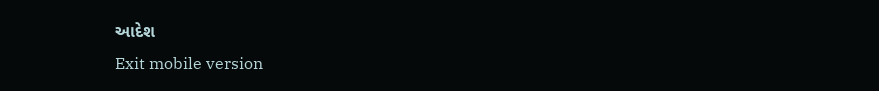આદેશ
Exit mobile version